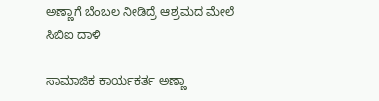ಅಣ್ಣಾಗೆ ಬೆಂಬಲ ನೀಡಿದ್ರೆ ಆಶ್ರಮದ ಮೇಲೆ ಸಿಬಿಐ ದಾಳಿ

ಸಾಮಾಜಿಕ ಕಾರ್ಯಕರ್ತ ಅಣ್ಣಾ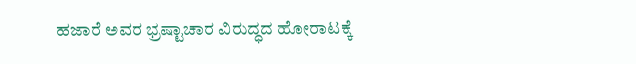ಹಜಾರೆ ಅವರ ಭ್ರಷ್ಟಾಚಾರ ವಿರುದ್ಧದ ಹೋರಾಟಕ್ಕೆ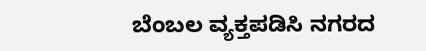ಬೆಂಬಲ ವ್ಯಕ್ತಪಡಿಸಿ ನಗರದ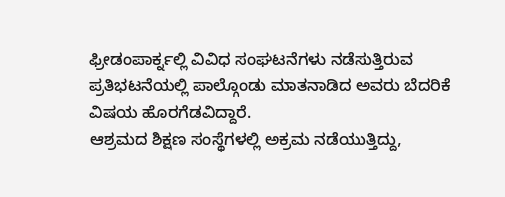ಫ್ರೀಡಂಪಾರ್ಕ್ನಲ್ಲಿ ವಿವಿಧ ಸಂಘಟನೆಗಳು ನಡೆಸುತ್ತಿರುವ ಪ್ರತಿಭಟನೆಯಲ್ಲಿ ಪಾಲ್ಗೊಂಡು ಮಾತನಾಡಿದ ಅವರು ಬೆದರಿಕೆ ವಿಷಯ ಹೊರಗೆಡವಿದ್ದಾರೆ.
ಆಶ್ರಮದ ಶಿಕ್ಷಣ ಸಂಸ್ಥೆಗಳಲ್ಲಿ ಅಕ್ರಮ ನಡೆಯುತ್ತಿದ್ದು,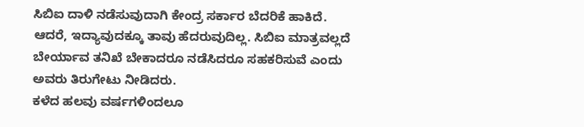ಸಿಬಿಐ ದಾಳಿ ನಡೆಸುವುದಾಗಿ ಕೇಂದ್ರ ಸರ್ಕಾರ ಬೆದರಿಕೆ ಹಾಕಿದೆ. ಆದರೆ, ಇದ್ಯಾವುದಕ್ಕೂ ತಾವು ಹೆದರುವುದಿಲ್ಲ. ಸಿಬಿಐ ಮಾತ್ರವಲ್ಲದೆ ಬೇರ್ಯಾವ ತನಿಖೆ ಬೇಕಾದರೂ ನಡೆಸಿದರೂ ಸಹಕರಿಸುವೆ ಎಂದು ಅವರು ತಿರುಗೇಟು ನೀಡಿದರು.
ಕಳೆದ ಹಲವು ವರ್ಷಗಳಿಂದಲೂ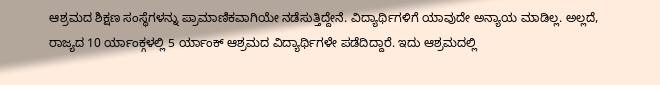ಆಶ್ರಮದ ಶಿಕ್ಷಣ ಸಂಸ್ಥೆಗಳನ್ನು ಪ್ರಾಮಾಣಿಕವಾಗಿಯೇ ನಡೆಸುತ್ತಿದ್ದೇನೆ. ವಿದ್ಯಾರ್ಥಿಗಳಿಗೆ ಯಾವುದೇ ಅನ್ಯಾಯ ಮಾಡಿಲ್ಲ. ಅಲ್ಲದೆ, ರಾಜ್ಯದ 10 ರ್ಯಾಂಕ್ಗಳಲ್ಲಿ 5 ರ್ಯಾಂಕ್ ಆಶ್ರಮದ ವಿದ್ಯಾರ್ಥಿಗಳೇ ಪಡೆದಿದ್ದಾರೆ. ಇದು ಆಶ್ರಮದಲ್ಲಿ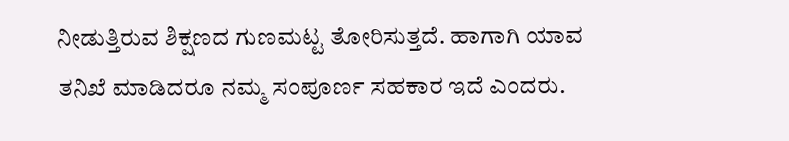ನೀಡುತ್ತಿರುವ ಶಿಕ್ಷಣದ ಗುಣಮಟ್ಟ ತೋರಿಸುತ್ತದೆ. ಹಾಗಾಗಿ ಯಾವ ತನಿಖೆ ಮಾಡಿದರೂ ನಮ್ಮ ಸಂಪೂರ್ಣ ಸಹಕಾರ ಇದೆ ಎಂದರು.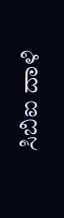ಸಿಬಿಐ ದಾಳಿ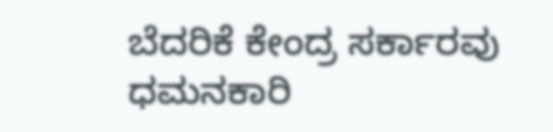ಬೆದರಿಕೆ ಕೇಂದ್ರ ಸರ್ಕಾರವು ಧಮನಕಾರಿ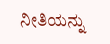ನೀತಿಯನ್ನು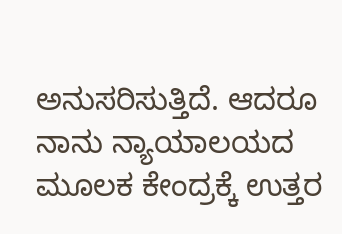ಅನುಸರಿಸುತ್ತಿದೆ. ಆದರೂ ನಾನು ನ್ಯಾಯಾಲಯದ ಮೂಲಕ ಕೇಂದ್ರಕ್ಕೆ ಉತ್ತರ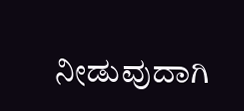ನೀಡುವುದಾಗಿ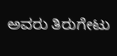ಅವರು ತಿರುಗೇಟು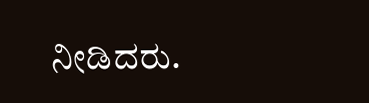ನೀಡಿದರು.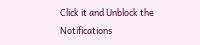Click it and Unblock the Notifications